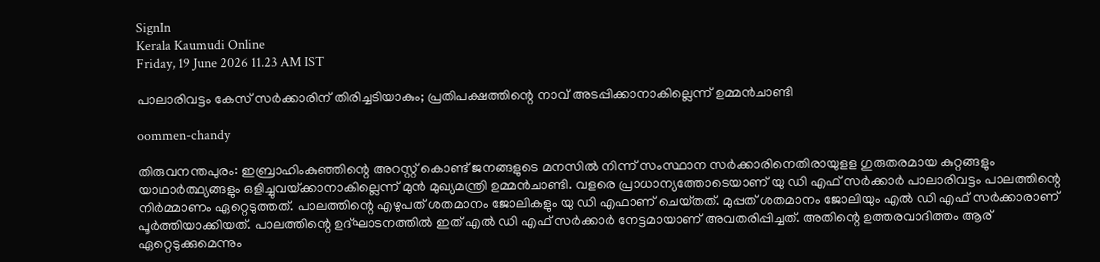SignIn
Kerala Kaumudi Online
Friday, 19 June 2026 11.23 AM IST

പാലാരിവട്ടം കേസ് സർക്കാരിന് തിരിച്ചടിയാകും; പ്രതിപക്ഷത്തിന്റെ നാവ് അടപ്പിക്കാനാകില്ലെന്ന് ഉമ്മൻചാണ്ടി

oommen-chandy

തിരുവനന്തപുരം: ഇബ്രാഹിംകുഞ്ഞിന്റെ അറസ്റ്റ് കൊണ്ട് ജനങ്ങളുടെ മനസിൽ നിന്ന് സംസ്ഥാന സർക്കാരിനെതിരായുളള ഗുരുതരമായ കുറ്റങ്ങളും യാഥാർത്ഥ്യങ്ങളും ഒളിച്ചുവയ്‌ക്കാനാകില്ലെന്ന് മുൻ മുഖ്യമന്ത്രി ഉമ്മൻചാണ്ടി. വളരെ പ്രാധാന്യത്തോടെയാണ് യു ഡി എഫ് സർക്കാർ പാലാരിവട്ടം പാലത്തിന്റെ നിർമ്മാണം ഏറ്റെടുത്തത്. പാലത്തിന്റെ എഴുപത് ശതമാനം ജോലികളും യു ഡി എഫാണ് ചെയ്‌തത്. മുപ്പത് ശതമാനം ജോലിയും എൽ ഡി എഫ് സർക്കാരാണ് പൂർത്തിയാക്കിയത്. പാലത്തിന്റെ ഉദ്ഘാടനത്തിൽ ഇത് എൽ ഡി എഫ് സർക്കാർ നേട്ടമായാണ് അവതരിപ്പിച്ചത്. അതിന്റെ ഉത്തരവാദിത്തം ആര് ഏറ്റെടുക്കുമെന്നും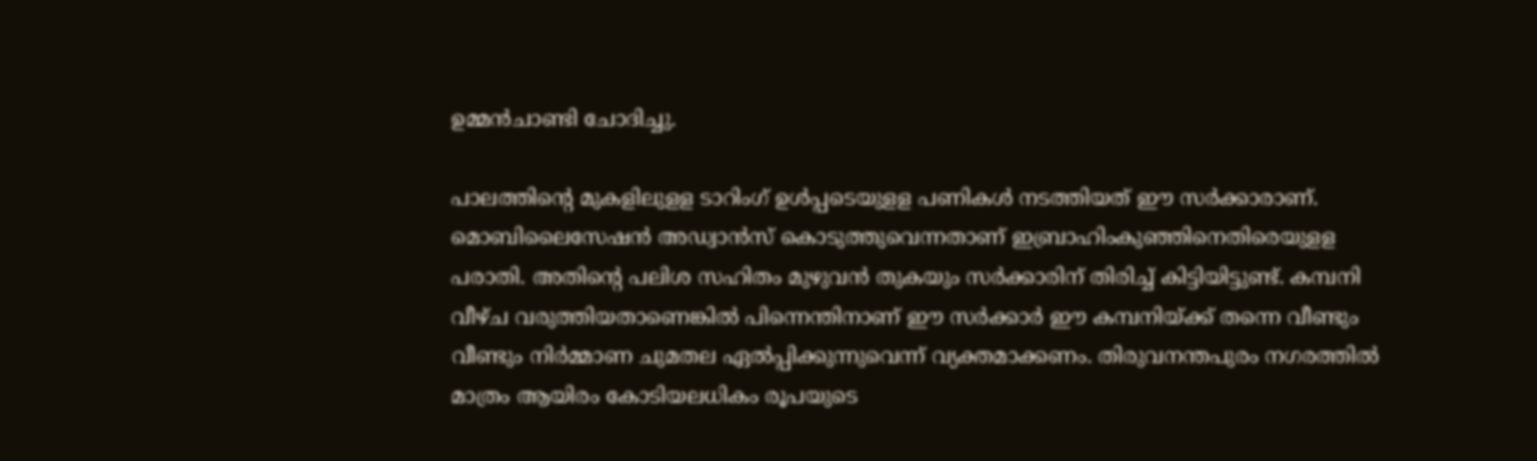ഉമ്മൻചാണ്ടി ചോദിച്ചു.

പാലത്തിന്റെ മുകളിലുളള ടാറിംഗ് ഉൾപ്പടെയുളള പണികൾ നടത്തിയത് ഈ സർക്കാരാണ്. മൊബിലൈസേഷൻ അഡ്വാൻസ് കൊടുത്തുവെന്നതാണ് ഇബ്രാഹിംകുഞ്ഞിനെതിരെയുളള പരാതി. അതിന്റെ പലിശ സഹിതം മുഴുവൻ തുകയും സർക്കാരിന് തിരിച്ച് കിട്ടിയിട്ടുണ്ട്. കമ്പനി വീഴ്ച വരുത്തിയതാണെങ്കിൽ പിന്നെന്തിനാണ് ഈ സർക്കാർ ഈ കമ്പനിയ്‌ക്ക് തന്നെ വീണ്ടും വീണ്ടും നിർമ്മാണ ചുമതല ഏൽപ്പിക്കുന്നുവെന്ന് വ്യക്തമാക്കണം. തിരുവനന്തപുരം നഗരത്തിൽ മാത്രം ആയിരം കോടിയലധികം രൂപയുടെ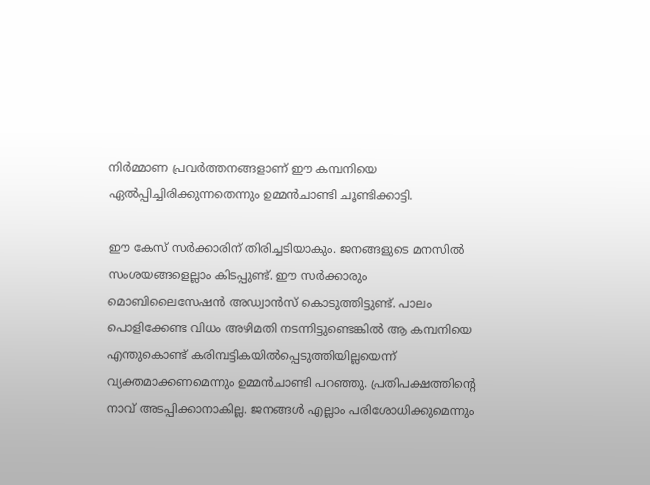നിർമ്മാണ പ്രവർത്തനങ്ങളാണ് ഈ കമ്പനിയെ ഏൽപ്പിച്ചിരിക്കുന്നതെന്നും ഉമ്മൻചാണ്ടി ചൂണ്ടിക്കാട്ടി.

ഈ കേസ് സർക്കാരിന് തിരിച്ചടിയാകും. ജനങ്ങളുടെ മനസിൽ സംശയങ്ങളെല്ലാം കിടപ്പുണ്ട്. ഈ സർക്കാരും മൊബിലൈസേഷൻ അഡ്വാൻസ് കൊടുത്തിട്ടുണ്ട്. പാലം പൊളിക്കേണ്ട വിധം അഴിമതി നടന്നിട്ടുണ്ടെങ്കിൽ ആ കമ്പനിയെ എന്തുകൊണ്ട് കരിമ്പട്ടികയിൽപ്പെടുത്തിയില്ലയെന്ന് വ്യക്തമാക്കണമെന്നും ഉമ്മൻചാണ്ടി പറഞ്ഞു. പ്രതിപക്ഷത്തിന്റെ നാവ് അടപ്പിക്കാനാകില്ല. ജനങ്ങൾ എല്ലാം പരിശോധിക്കുമെന്നും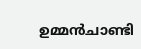ഉമ്മൻചാണ്ടി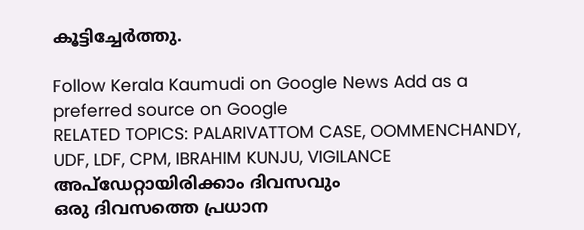കൂട്ടിച്ചേർത്തു.

Follow Kerala Kaumudi on Google News Add as a preferred source on Google
RELATED TOPICS: PALARIVATTOM CASE, OOMMENCHANDY, UDF, LDF, CPM, IBRAHIM KUNJU, VIGILANCE
അപ്ഡേറ്റായിരിക്കാം ദിവസവും
ഒരു ദിവസത്തെ പ്രധാന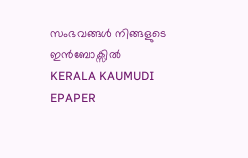സംഭവങ്ങൾ നിങ്ങളുടെ ഇൻബോക്സിൽ
KERALA KAUMUDI EPAPER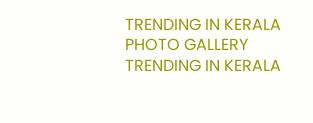TRENDING IN KERALA
PHOTO GALLERY
TRENDING IN KERALA